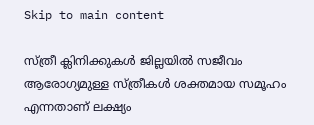Skip to main content

സ്ത്രീ ക്ലിനിക്കുകള്‍ ജില്ലയില്‍ സജീവം ആരോഗ്യമുള്ള സ്ത്രീകള്‍ ശക്തമായ സമൂഹം  എന്നതാണ് ലക്ഷ്യം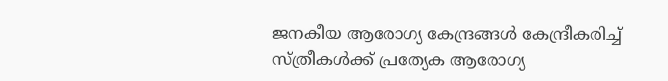ജനകീയ ആരോഗ്യ കേന്ദ്രങ്ങള്‍ കേന്ദ്രീകരിച്ച് സ്ത്രീകള്‍ക്ക് പ്രത്യേക ആരോഗ്യ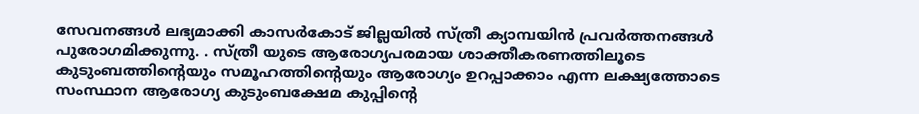സേവനങ്ങള്‍ ലഭ്യമാക്കി കാസര്‍കോട് ജില്ലയില്‍ സ്ത്രീ ക്യാമ്പയിന്‍ പ്രവര്‍ത്തനങ്ങള്‍ പുരോഗമിക്കുന്നു. . സ്ത്രീ യുടെ ആരോഗ്യപരമായ ശാക്തീകരണത്തിലൂടെ കുടുംബത്തിന്റെയും സമൂഹത്തിന്റെയും ആരോഗ്യം ഉറപ്പാക്കാം എന്ന ലക്ഷ്യത്തോടെ സംസ്ഥാന ആരോഗ്യ കുടുംബക്ഷേമ കുപ്പിന്റെ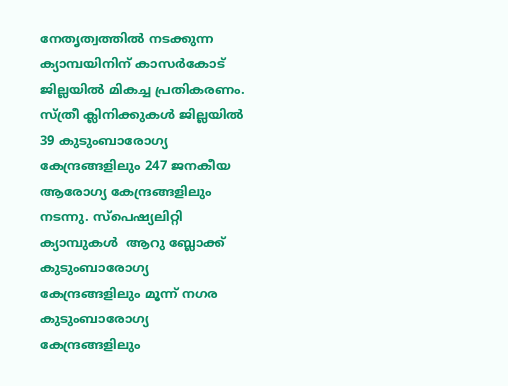നേതൃത്വത്തില്‍ നടക്കുന്ന ക്യാമ്പയിനിന് കാസര്‍കോട് ജില്ലയില്‍ മികച്ച പ്രതികരണം. സ്ത്രീ ക്ലിനിക്കുകള്‍ ജില്ലയില്‍ 39 കുടുംബാരോഗ്യ കേന്ദ്രങ്ങളിലും 247 ജനകീയ ആരോഗ്യ കേന്ദ്രങ്ങളിലും നടന്നു. സ്‌പെഷ്യലിറ്റി ക്യാമ്പുകള്‍  ആറു ബ്ലോക്ക്  കുടുംബാരോഗ്യ കേന്ദ്രങ്ങളിലും മൂന്ന് നഗര കുടുംബാരോഗ്യ കേന്ദ്രങ്ങളിലും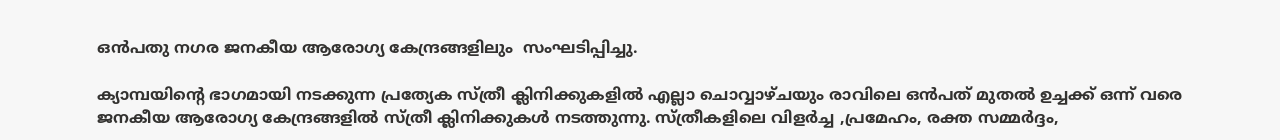ഒന്‍പതു നഗര ജനകീയ ആരോഗ്യ കേന്ദ്രങ്ങളിലും  സംഘടിപ്പിച്ചു.

ക്യാമ്പയിന്റെ ഭാഗമായി നടക്കുന്ന പ്രത്യേക സ്ത്രീ ക്ലിനിക്കുകളില്‍ എല്ലാ ചൊവ്വാഴ്ചയും രാവിലെ ഒന്‍പത് മുതല്‍ ഉച്ചക്ക് ഒന്ന് വരെ ജനകീയ ആരോഗ്യ കേന്ദ്രങ്ങളില്‍ സ്ത്രീ ക്ലിനിക്കുകള്‍ നടത്തുന്നു. സ്ത്രീകളിലെ വിളര്‍ച്ച ,പ്രമേഹം, രക്ത സമ്മര്‍ദ്ദം,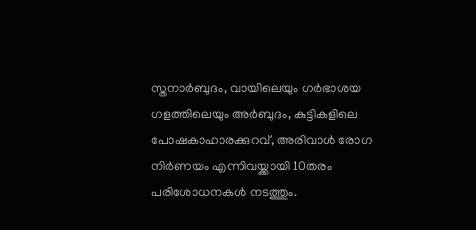സ്തനാര്‍ബുദം, വായിലെയും ഗര്‍ഭാശയ ഗളത്തിലെയും അര്‍ബുദം, കുട്ടികളിലെ പോഷകാഹാരക്കുറവ്, അരിവാള്‍ രോഗ നിര്‍ണയം എന്നിവയ്ക്കായി 10തരം പരിശോധനകള്‍ നടത്തും.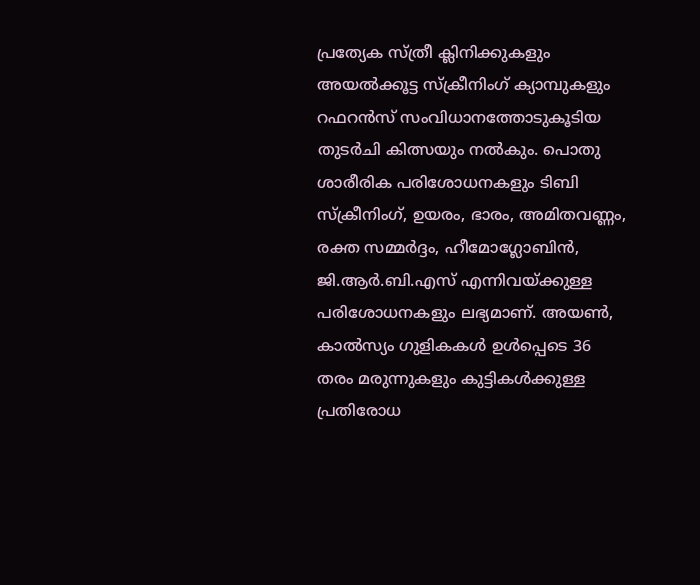പ്രത്യേക സ്ത്രീ ക്ലിനിക്കുകളും അയല്‍ക്കൂട്ട സ്‌ക്രീനിംഗ് ക്യാമ്പുകളും റഫറന്‍സ് സംവിധാനത്തോടുകൂടിയ തുടര്‍ചി കിത്സയും നല്‍കും. പൊതു ശാരീരിക പരിശോധനകളും ടിബി സ്‌ക്രീനിംഗ്, ഉയരം, ഭാരം, അമിതവണ്ണം, രക്ത സമ്മര്‍ദ്ദം, ഹീമോഗ്ലോബിന്‍, ജി.ആര്‍.ബി.എസ് എന്നിവയ്ക്കുള്ള പരിശോധനകളും ലഭ്യമാണ്. അയണ്‍, കാല്‍സ്യം ഗുളികകള്‍ ഉള്‍പ്പെടെ 36 തരം മരുന്നുകളും കുട്ടികള്‍ക്കുള്ള പ്രതിരോധ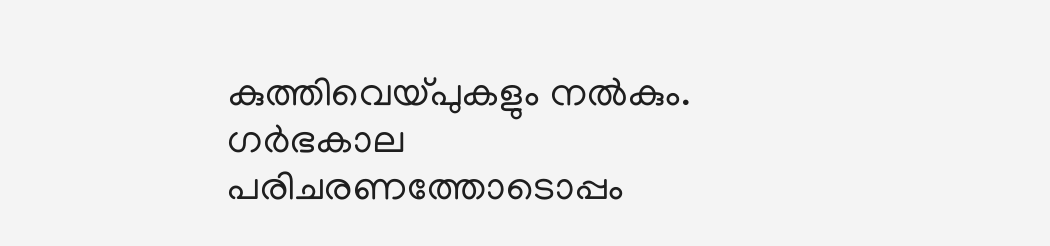കുത്തിവെയ്പുകളും നല്‍കും. ഗര്‍ഭകാല പരിചരണത്തോടൊപ്പം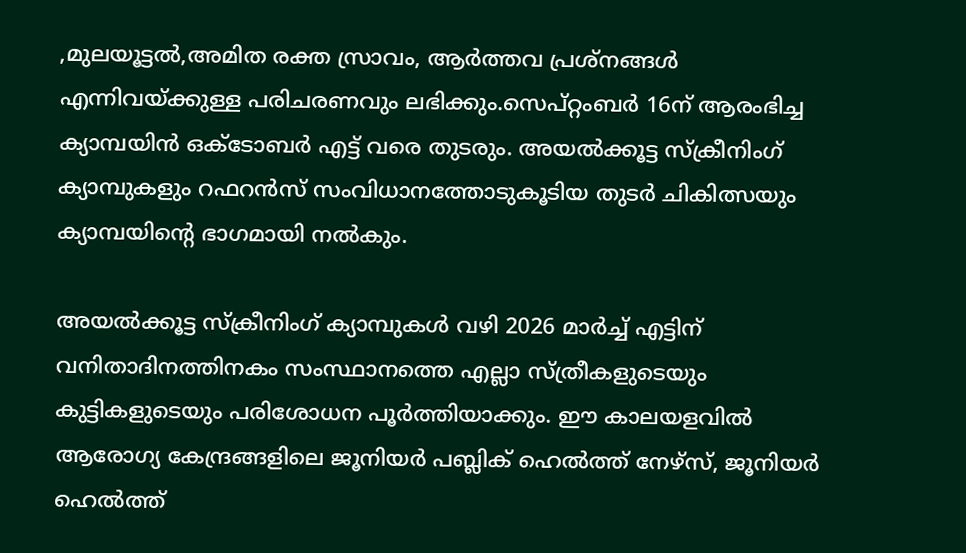,മുലയൂട്ടല്‍,അമിത രക്ത സ്രാവം, ആര്‍ത്തവ പ്രശ്നങ്ങള്‍ എന്നിവയ്ക്കുള്ള പരിചരണവും ലഭിക്കും.സെപ്റ്റംബര്‍ 16ന് ആരംഭിച്ച ക്യാമ്പയിന്‍ ഒക്ടോബര്‍ എട്ട് വരെ തുടരും. അയല്‍ക്കൂട്ട സ്‌ക്രീനിംഗ് ക്യാമ്പുകളും റഫറന്‍സ് സംവിധാനത്തോടുകൂടിയ തുടര്‍ ചികിത്സയും ക്യാമ്പയിന്റെ ഭാഗമായി നല്‍കും.

അയല്‍ക്കൂട്ട സ്‌ക്രീനിംഗ് ക്യാമ്പുകള്‍ വഴി 2026 മാര്‍ച്ച് എട്ടിന് വനിതാദിനത്തിനകം സംസ്ഥാനത്തെ എല്ലാ സ്ത്രീകളുടെയും കുട്ടികളുടെയും പരിശോധന പൂര്‍ത്തിയാക്കും. ഈ കാലയളവില്‍ ആരോഗ്യ കേന്ദ്രങ്ങളിലെ ജൂനിയര്‍ പബ്ലിക് ഹെല്‍ത്ത് നേഴ്സ്, ജൂനിയര്‍ ഹെല്‍ത്ത്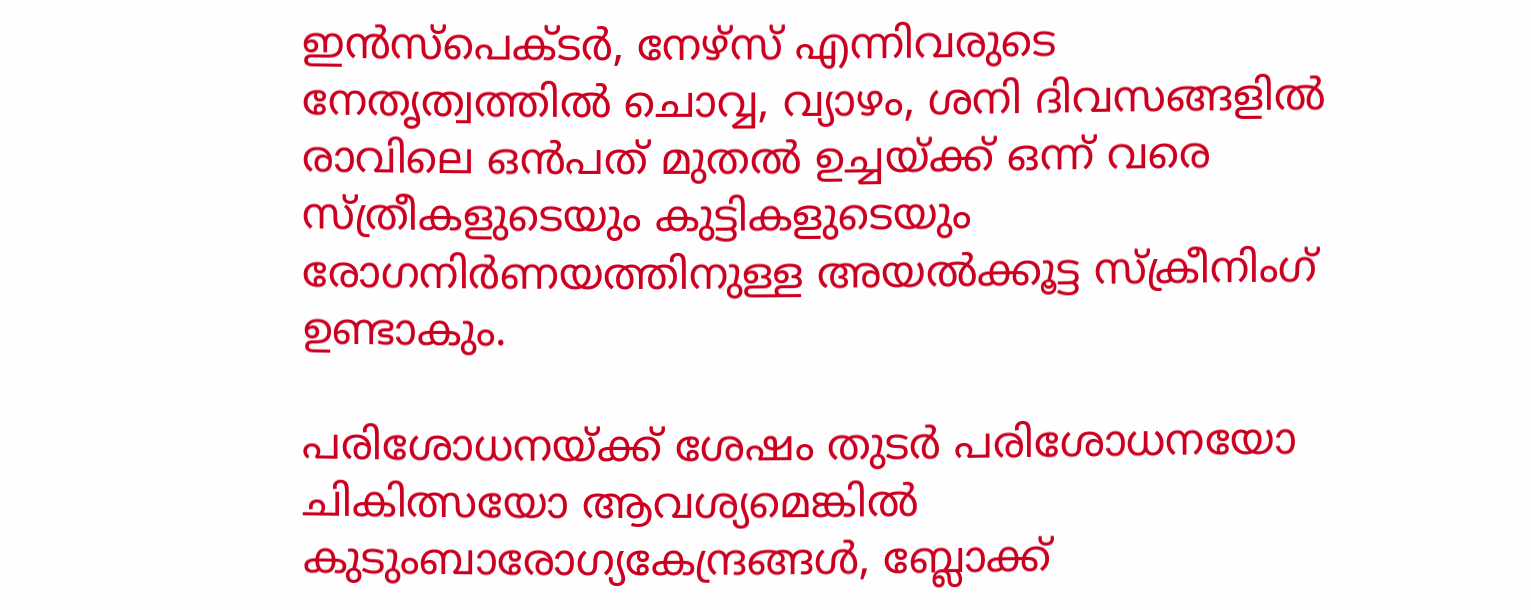ഇന്‍സ്പെക്ടര്‍, നേഴ്സ് എന്നിവരുടെ നേതൃത്വത്തില്‍ ചൊവ്വ, വ്യാഴം, ശനി ദിവസങ്ങളില്‍ രാവിലെ ഒന്‍പത് മുതല്‍ ഉച്ചയ്ക്ക് ഒന്ന് വരെ സ്ത്രീകളുടെയും കുട്ടികളുടെയും രോഗനിര്‍ണയത്തിനുള്ള അയല്‍ക്കൂട്ട സ്‌ക്രീനിംഗ് ഉണ്ടാകും.

പരിശോധനയ്ക്ക് ശേഷം തുടര്‍ പരിശോധനയോ ചികിത്സയോ ആവശ്യമെങ്കില്‍ കുടുംബാരോഗ്യകേന്ദ്രങ്ങള്‍, ബ്ലോക്ക്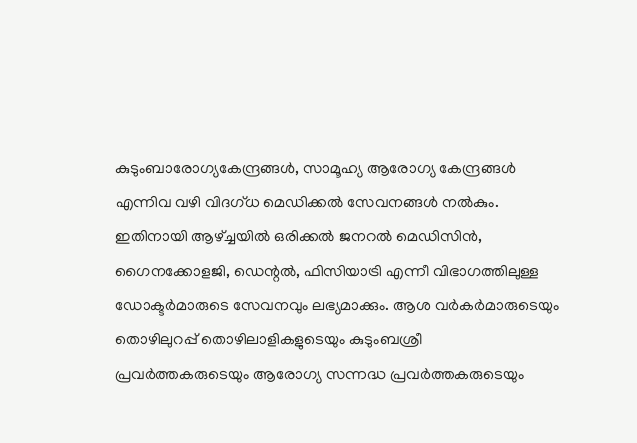കുടുംബാരോഗ്യകേന്ദ്രങ്ങള്‍, സാമൂഹ്യ ആരോഗ്യ കേന്ദ്രങ്ങള്‍ എന്നിവ വഴി വിദഗ്ധ മെഡിക്കല്‍ സേവനങ്ങള്‍ നല്‍കും. ഇതിനായി ആഴ്ച്ചയില്‍ ഒരിക്കല്‍ ജനറല്‍ മെഡിസിന്‍, ഗൈനക്കോളജി, ഡെന്റല്‍, ഫിസിയാട്രി എന്നീ വിഭാഗത്തിലുള്ള ഡോക്ടര്‍മാരുടെ സേവനവും ലഭ്യമാക്കും. ആശ വര്‍കര്‍മാരുടെയും തൊഴിലുറപ്പ് തൊഴിലാളികളുടെയും കുടുംബശ്രീ പ്രവര്‍ത്തകരുടെയും ആരോഗ്യ സന്നദ്ധ പ്രവര്‍ത്തകരുടെയും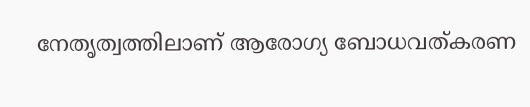നേതൃത്വത്തിലാണ് ആരോഗ്യ ബോധവത്കരണ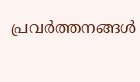പ്രവര്‍ത്തനങ്ങള്‍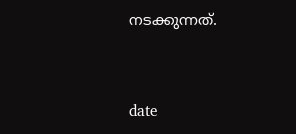നടക്കുന്നത്.


date